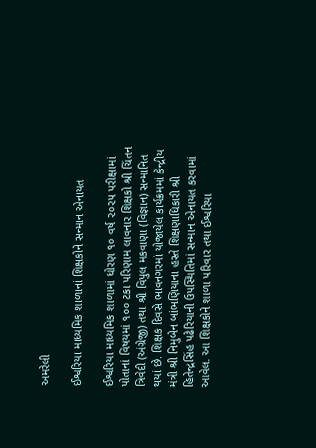અમરેલી

ઈશ્વરિયા માધ્યમિક શાળાનાં શિક્ષકોને સન્માન એનાયત

ઈશ્વરિયા માધ્યમિક શાળામાં ધોરણ ૧૦ વર્ષ ૨૦૨૫ પરીક્ષામાં પોતાનાં વિષયમાં ૧૦૦ ટકા પરિણામ લાવનાર શિક્ષકો શ્રી ચિંતન ત્રિવેદી (અંગ્રેજી) તથા શ્રી વિપુલ મકવાણા (વિજ્ઞાન) સન્માનિત થયાં છે. શિક્ષક દિવસે ભાવનગરમાં યોજાયેલ કાર્યક્રમમાં કેન્દ્રીય મંત્રી શ્રી નિમુબેન બાંભણિયાના હસ્તે શિક્ષણાધિકારી શ્રી હિતેન્દ્રસિંહ પઢેરિયાની ઉપસ્થિતિમાં સન્માન એનાયત કરવામાં આવેલ. આ શિક્ષકોને શાળા પરિવાર તથા ઈશ્વરિયા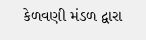કેળવણી મંડળ દ્વારા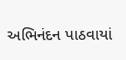અભિનંદન પાઠવાયાં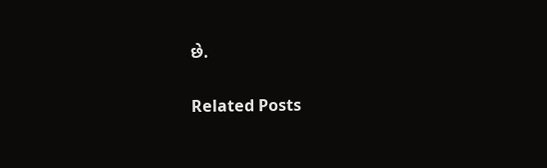છે.

Related Posts